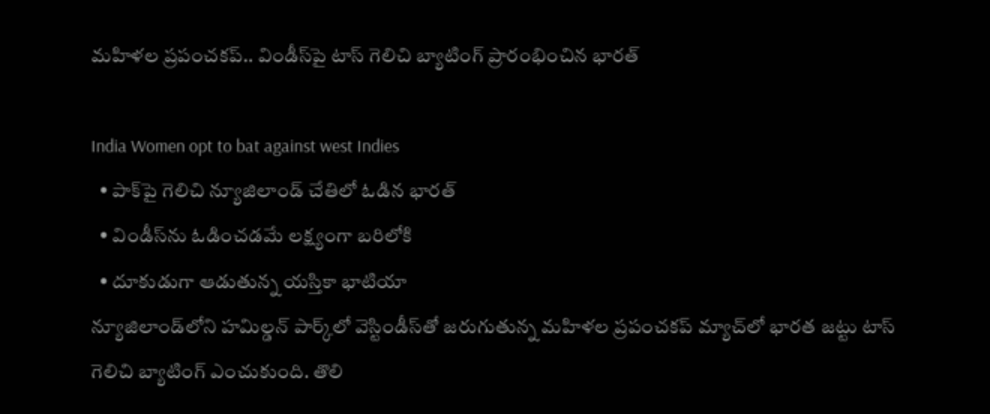మహిళల ప్రపంచకప్.. విండీస్‌పై టాస్ గెలిచి బ్యాటింగ్ ప్రారంభించిన భారత్

India Women opt to bat against west Indies
  • పాక్‌పై గెలిచి న్యూజిలాండ్ చేతిలో ఓడిన భారత్
  • విండీస్‌ను ఓడించడమే లక్ష్యంగా బరిలోకి
  • దూకుడుగా ఆడుతున్న యస్తికా భాటియా
న్యూజిలాండ్‌లోని హమిల్డన్ పార్క్‌లో వెస్టిండీస్‌తో జరుగుతున్న మహిళల ప్రపంచకప్ మ్యాచ్‌లో భారత జట్టు టాస్ గెలిచి బ్యాటింగ్ ఎంచుకుంది. తొలి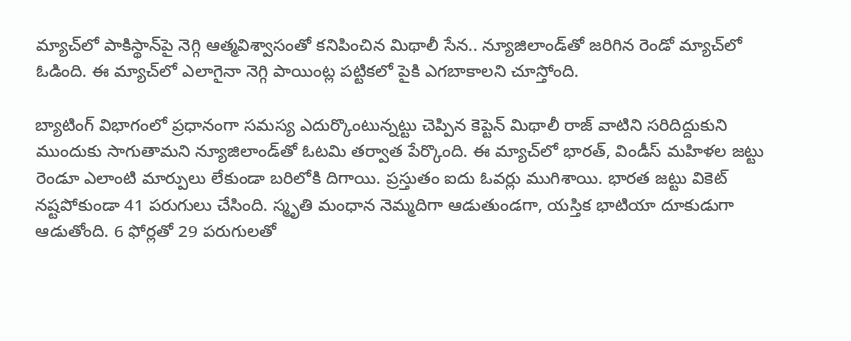మ్యాచ్‌లో పాకిస్థాన్‌పై నెగ్గి ఆత్మవిశ్వాసంతో కనిపించిన మిథాలీ సేన.. న్యూజిలాండ్‌తో జరిగిన రెండో మ్యాచ్‌లో ఓడింది. ఈ మ్యాచ్‌లో ఎలాగైనా నెగ్గి పాయింట్ల పట్టికలో పైకి ఎగబాకాలని చూస్తోంది.

బ్యాటింగ్ విభాగంలో ప్రధానంగా సమస్య ఎదుర్కొంటున్నట్టు చెప్పిన కెప్టెన్ మిథాలీ రాజ్ వాటిని సరిదిద్దుకుని ముందుకు సాగుతామని న్యూజిలాండ్‌తో‌ ఓటమి తర్వాత పేర్కొంది. ఈ మ్యాచ్‌లో భారత్, విండీస్ మహిళల జట్టు రెండూ ఎలాంటి మార్పులు లేకుండా బరిలోకి దిగాయి. ప్రస్తుతం ఐదు ఓవర్లు ముగిశాయి. భారత జట్టు వికెట్ నష్టపోకుండా 41 పరుగులు చేసింది. స్మృతి మంధాన నెమ్మదిగా ఆడుతుండగా, యస్తిక భాటియా దూకుడుగా ఆడుతోంది. 6 ఫోర్లతో 29 పరుగులతో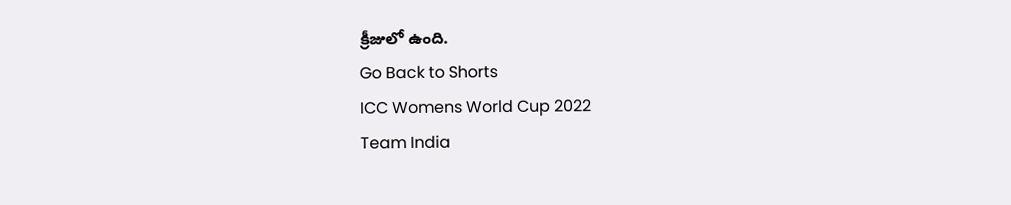క్రీజులో ఉంది.
Go Back to Shorts
ICC Womens World Cup 2022
Team India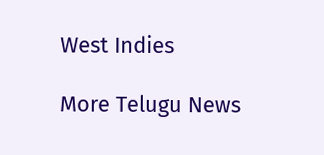West Indies

More Telugu News